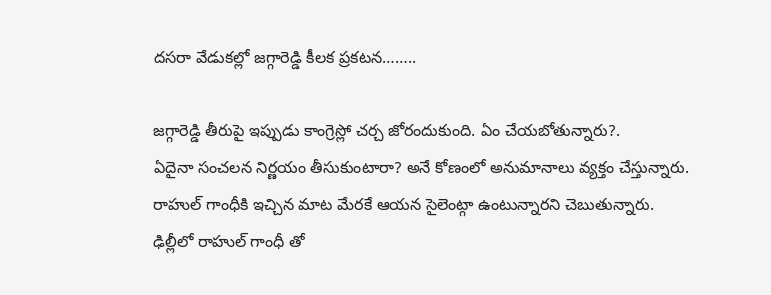దసరా వేడుకల్లో జగ్గారెడ్డి కీలక ప్రకటన……..

జగ్గారెడ్డి తీరుపై ఇప్పుడు కాంగ్రెస్లో చర్చ జోరందుకుంది. ఏం చేయబోతున్నారు?.
ఏదైనా సంచలన నిర్ణయం తీసుకుంటారా? అనే కోణంలో అనుమానాలు వ్యక్తం చేస్తున్నారు.
రాహుల్ గాంధీకి ఇచ్చిన మాట మేరకే ఆయన సైలెంట్గా ఉంటున్నారని చెబుతున్నారు.
ఢిల్లీలో రాహుల్ గాంధీ తో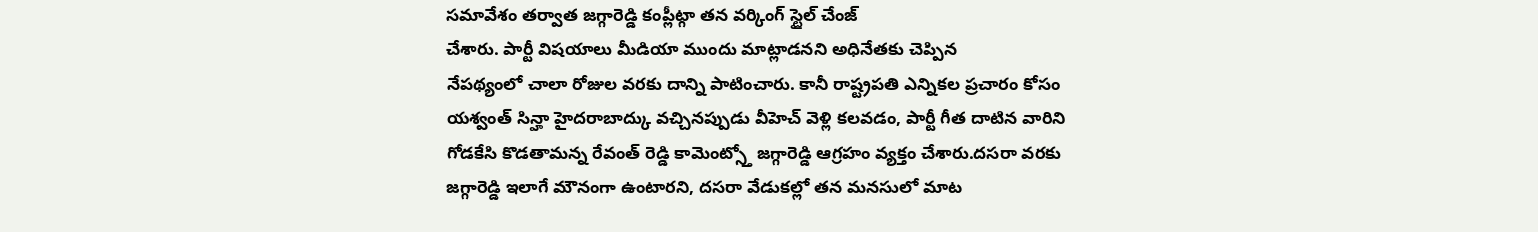సమావేశం తర్వాత జగ్గారెడ్డి కంప్లీట్గా తన వర్కింగ్ స్టైల్ చేంజ్
చేశారు. పార్టీ విషయాలు మీడియా ముందు మాట్లాడనని అధినేతకు చెప్పిన
నేపథ్యంలో చాలా రోజుల వరకు దాన్ని పాటించారు. కానీ రాష్ట్రపతి ఎన్నికల ప్రచారం కోసం
యశ్వంత్ సిన్హా హైదరాబాద్కు వచ్చినప్పుడు వీహెచ్ వెళ్లి కలవడం, పార్టీ గీత దాటిన వారిని
గోడకేసి కొడతామన్న రేవంత్ రెడ్డి కామెంట్స్తో జగ్గారెడ్డి ఆగ్రహం వ్యక్తం చేశారు.దసరా వరకు
జగ్గారెడ్డి ఇలాగే మౌనంగా ఉంటారని, దసరా వేడుకల్లో తన మనసులో మాట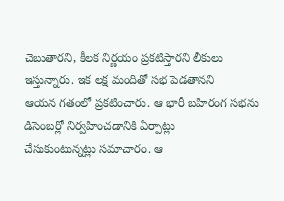చెబుతారని, కీలక నిర్ణయం ప్రకటిస్తారని లీకులు ఇస్తున్నారు. ఇక లక్ష మందితో సభ పెడతానని
ఆయన గతంలో ప్రకటించారు. ఆ భారీ బహిరంగ సభను డిసెంబర్లో నిర్వహించడానికి ఏర్పాట్లు
చేసుకుంటున్నట్లు సమాచారం. ఆ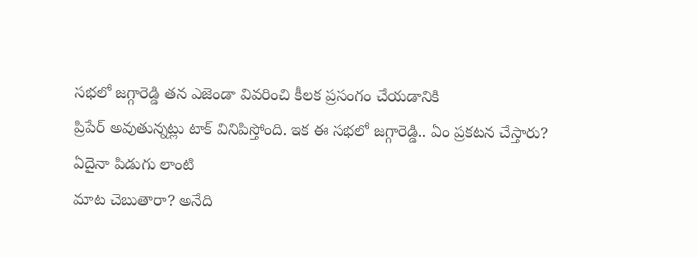సభలో జగ్గారెడ్డి తన ఎజెండా వివరించి కీలక ప్రసంగం చేయడానికి
ప్రిపేర్ అవుతున్నట్లు టాక్ వినిపిస్తోంది. ఇక ఈ సభలో జగ్గారెడ్డి.. ఏం ప్రకటన చేస్తారు? ఏదైనా పిడుగు లాంటి
మాట చెబుతారా? అనేది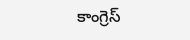కాంగ్రెస్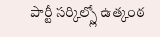పార్టీ సర్కిల్స్లో ఉత్కంఠ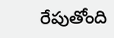రేపుతోంది